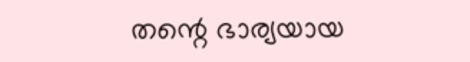തന്റെ ഭാര്യയായ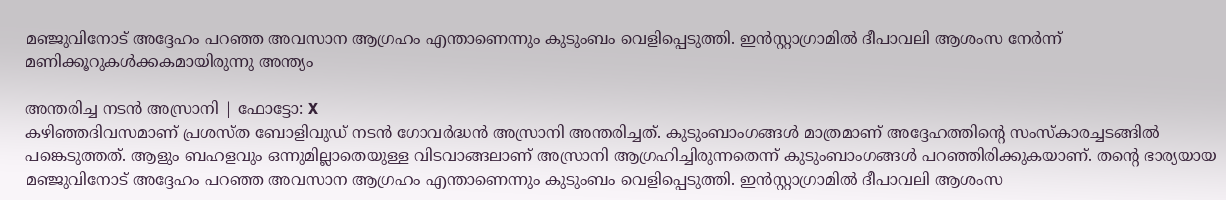മഞ്ജുവിനോട് അദ്ദേഹം പറഞ്ഞ അവസാന ആഗ്രഹം എന്താണെന്നും കുടുംബം വെളിപ്പെടുത്തി. ഇൻസ്റ്റാഗ്രാമിൽ ദീപാവലി ആശംസ നേർന്ന് മണിക്കൂറുകൾക്കകമായിരുന്നു അന്ത്യം

അന്തരിച്ച നടൻ അസ്രാനി | ഫോട്ടോ: X
കഴിഞ്ഞദിവസമാണ് പ്രശസ്ത ബോളിവുഡ് നടൻ ഗോവർദ്ധൻ അസ്രാനി അന്തരിച്ചത്. കുടുംബാംഗങ്ങൾ മാത്രമാണ് അദ്ദേഹത്തിന്റെ സംസ്കാരച്ചടങ്ങിൽ പങ്കെടുത്തത്. ആളും ബഹളവും ഒന്നുമില്ലാതെയുള്ള വിടവാങ്ങലാണ് അസ്രാനി ആഗ്രഹിച്ചിരുന്നതെന്ന് കുടുംബാംഗങ്ങൾ പറഞ്ഞിരിക്കുകയാണ്. തന്റെ ഭാര്യയായ മഞ്ജുവിനോട് അദ്ദേഹം പറഞ്ഞ അവസാന ആഗ്രഹം എന്താണെന്നും കുടുംബം വെളിപ്പെടുത്തി. ഇൻസ്റ്റാഗ്രാമിൽ ദീപാവലി ആശംസ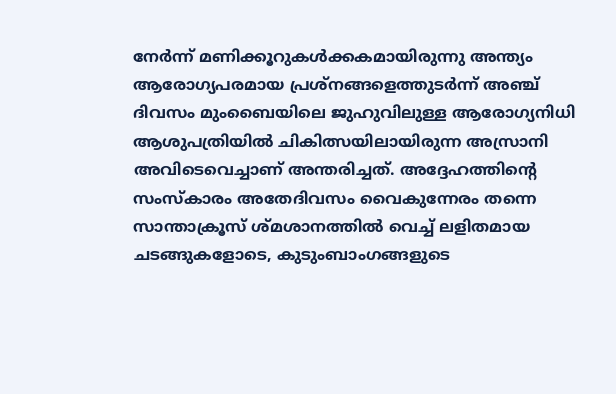നേർന്ന് മണിക്കൂറുകൾക്കകമായിരുന്നു അന്ത്യം
ആരോഗ്യപരമായ പ്രശ്നങ്ങളെത്തുടർന്ന് അഞ്ച് ദിവസം മുംബൈയിലെ ജുഹുവിലുള്ള ആരോഗ്യനിധി ആശുപത്രിയിൽ ചികിത്സയിലായിരുന്ന അസ്രാനി അവിടെവെച്ചാണ് അന്തരിച്ചത്. അദ്ദേഹത്തിൻ്റെ സംസ്കാരം അതേദിവസം വൈകുന്നേരം തന്നെ സാന്താക്രൂസ് ശ്മശാനത്തിൽ വെച്ച് ലളിതമായ ചടങ്ങുകളോടെ, കുടുംബാംഗങ്ങളുടെ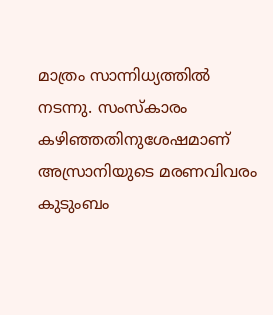മാത്രം സാന്നിധ്യത്തിൽ നടന്നു. സംസ്കാരം കഴിഞ്ഞതിനുശേഷമാണ് അസ്രാനിയുടെ മരണവിവരം കുടുംബം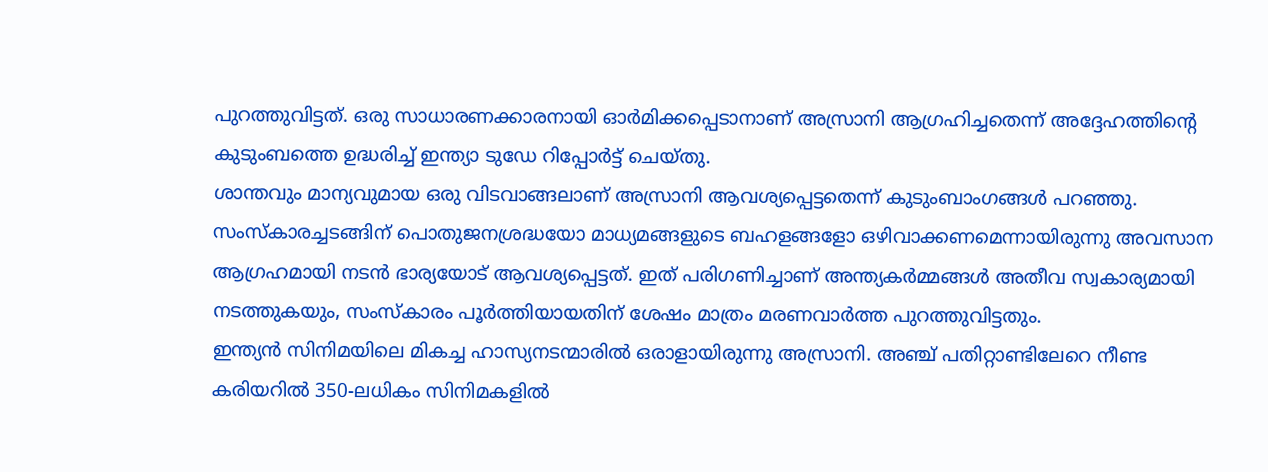പുറത്തുവിട്ടത്. ഒരു സാധാരണക്കാരനായി ഓർമിക്കപ്പെടാനാണ് അസ്രാനി ആഗ്രഹിച്ചതെന്ന് അദ്ദേഹത്തിന്റെ കുടുംബത്തെ ഉദ്ധരിച്ച് ഇന്ത്യാ ടുഡേ റിപ്പോർട്ട് ചെയ്തു.
ശാന്തവും മാന്യവുമായ ഒരു വിടവാങ്ങലാണ് അസ്രാനി ആവശ്യപ്പെട്ടതെന്ന് കുടുംബാംഗങ്ങൾ പറഞ്ഞു. സംസ്കാരച്ചടങ്ങിന് പൊതുജനശ്രദ്ധയോ മാധ്യമങ്ങളുടെ ബഹളങ്ങളോ ഒഴിവാക്കണമെന്നായിരുന്നു അവസാന ആഗ്രഹമായി നടൻ ഭാര്യയോട് ആവശ്യപ്പെട്ടത്. ഇത് പരിഗണിച്ചാണ് അന്ത്യകർമ്മങ്ങൾ അതീവ സ്വകാര്യമായി നടത്തുകയും, സംസ്കാരം പൂർത്തിയായതിന് ശേഷം മാത്രം മരണവാർത്ത പുറത്തുവിട്ടതും.
ഇന്ത്യൻ സിനിമയിലെ മികച്ച ഹാസ്യനടന്മാരിൽ ഒരാളായിരുന്നു അസ്രാനി. അഞ്ച് പതിറ്റാണ്ടിലേറെ നീണ്ട കരിയറിൽ 350-ലധികം സിനിമകളിൽ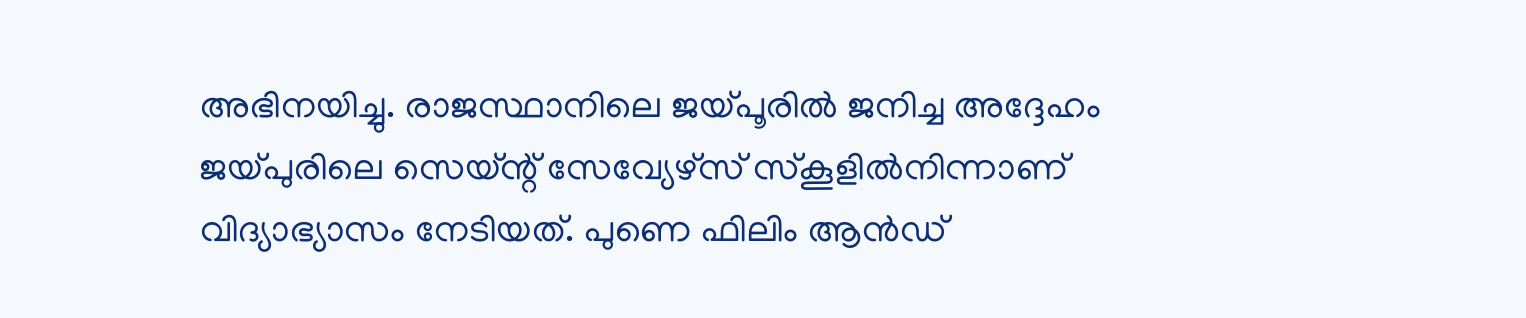അഭിനയിച്ചു. രാജസ്ഥാനിലെ ജയ്പൂരിൽ ജനിച്ച അദ്ദേഹം ജയ്പുരിലെ സെയ്ന്റ് സേവ്യേഴ്സ് സ്കൂളിൽനിന്നാണ് വിദ്യാഭ്യാസം നേടിയത്. പുണെ ഫിലിം ആൻഡ്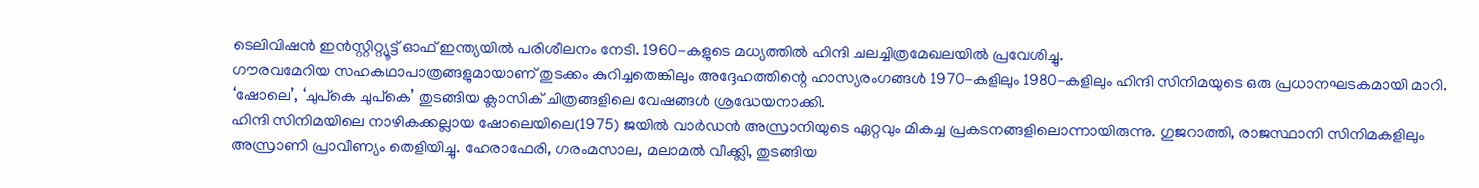ടെലിവിഷൻ ഇൻസ്റ്റിറ്റ്യൂട്ട് ഓഫ് ഇന്ത്യയിൽ പരിശീലനം നേടി. 1960-കളുടെ മധ്യത്തിൽ ഹിന്ദി ചലച്ചിത്രമേഖലയിൽ പ്രവേശിച്ചു.
ഗൗരവമേറിയ സഹകഥാപാത്രങ്ങളുമായാണ് തുടക്കം കുറിച്ചതെങ്കിലും അദ്ദേഹത്തിന്റെ ഹാസ്യരംഗങ്ങൾ 1970-കളിലും 1980-കളിലും ഹിന്ദി സിനിമയുടെ ഒരു പ്രധാനഘടകമായി മാറി. ‘ഷോലെ’, ‘ചുപ്കെ ചുപ്കെ’ തുടങ്ങിയ ക്ലാസിക് ചിത്രങ്ങളിലെ വേഷങ്ങൾ ശ്രദ്ധേയനാക്കി.
ഹിന്ദി സിനിമയിലെ നാഴികക്കല്ലായ ഷോലെയിലെ(1975) ജയിൽ വാർഡൻ അസ്രാനിയുടെ ഏറ്റവും മികച്ച പ്രകടനങ്ങളിലൊന്നായിരുന്നു. ഗുജറാത്തി, രാജസ്ഥാനി സിനിമകളിലും അസ്രാണി പ്രാവീണ്യം തെളിയിച്ചു. ഹേരാഫേരി, ഗരംമസാല, മലാമൽ വീക്ക്ലി, തുടങ്ങിയ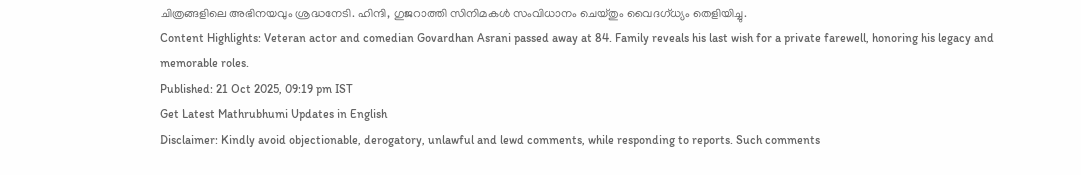ചിത്രങ്ങളിലെ അഭിനയവും ശ്രദ്ധനേടി. ഹിന്ദി, ഗുജറാത്തി സിനിമകൾ സംവിധാനം ചെയ്തും വൈദഗ്ധ്യം തെളിയിച്ചു.
Content Highlights: Veteran actor and comedian Govardhan Asrani passed away at 84. Family reveals his last wish for a private farewell, honoring his legacy and memorable roles.
Published: 21 Oct 2025, 09:19 pm IST
Get Latest Mathrubhumi Updates in English
Disclaimer: Kindly avoid objectionable, derogatory, unlawful and lewd comments, while responding to reports. Such comments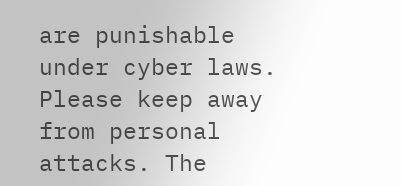are punishable under cyber laws. Please keep away from personal attacks. The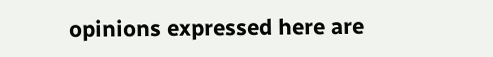opinions expressed here are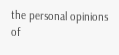the personal opinions of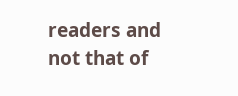readers and not that of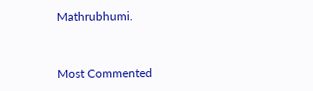Mathrubhumi.


Most Commented